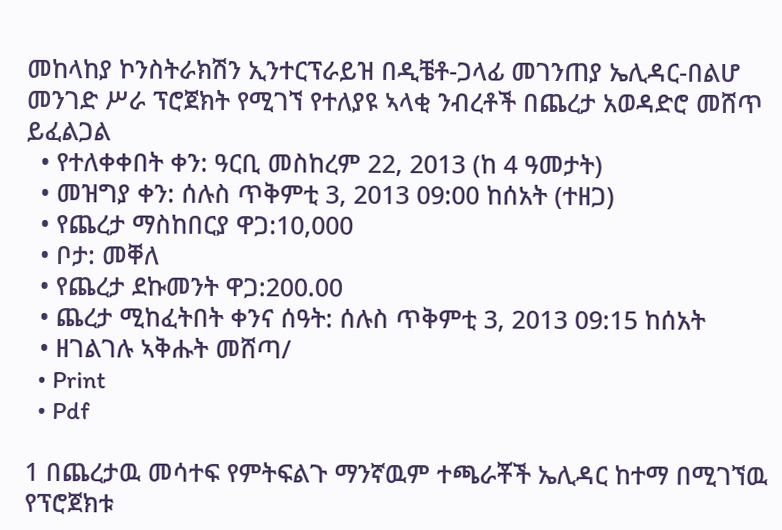መከላከያ ኮንስትራክሽን ኢንተርፕራይዝ በዲቼቶ-ጋላፊ መገንጠያ ኤሊዳር-በልሆ መንገድ ሥራ ፕሮጀክት የሚገኘ የተለያዩ ኣላቂ ንብረቶች በጨረታ አወዳድሮ መሸጥ ይፈልጋል
  • የተለቀቀበት ቀን: ዓርቢ መስከረም 22, 2013 (ከ 4 ዓመታት)
  • መዝግያ ቀን: ሰሉስ ጥቅምቲ 3, 2013 09:00 ከሰአት (ተዘጋ)
  • የጨረታ ማስከበርያ ዋጋ:10,000
  • ቦታ: መቐለ
  • የጨረታ ደኩመንት ዋጋ:200.00
  • ጨረታ ሚከፈትበት ቀንና ሰዓት: ሰሉስ ጥቅምቲ 3, 2013 09:15 ከሰአት
  • ዘገልገሉ ኣቅሑት መሸጣ/
  • Print
  • Pdf

1 በጨረታዉ መሳተፍ የምትፍልጉ ማንኛዉም ተጫራቾች ኤሊዳር ከተማ በሚገኘዉ የፕሮጀክቱ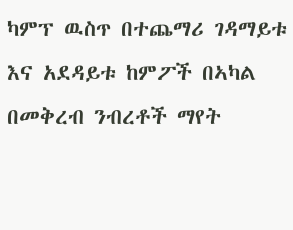ካምፕ ዉስጥ በተጨማሪ ገዳማይቱ እና አደዳይቱ ከምፖች በኣካል በመቅረብ ንብረቶች ማየት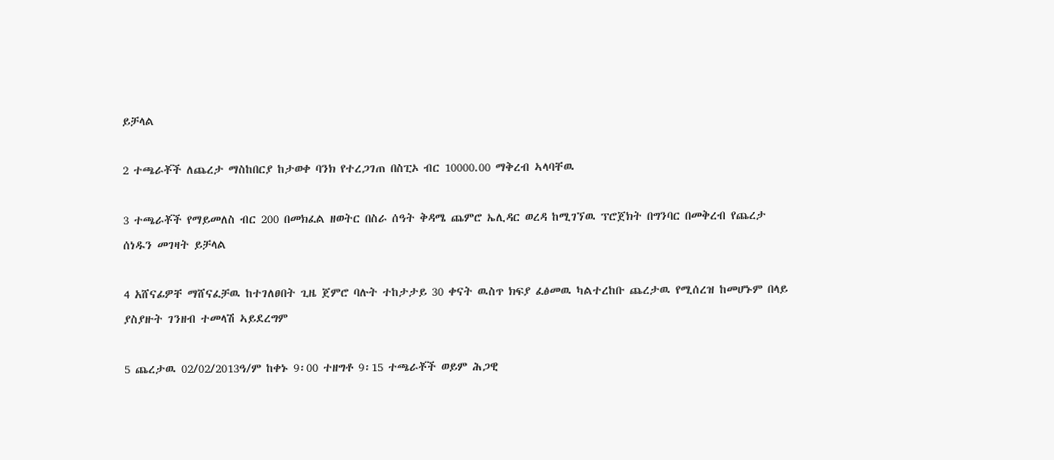ይቻላል

2 ተጫራቾች ለጨረታ ማስከበርያ ከታወቀ ባንክ የተረጋገጠ በስፒኦ ብር 10000.00 ማቅረብ ኣላባቸዉ

3 ተጫራቾች የማይመለስ ብር 200 በመክፈል ዘወትር በስራ ሰዓት ቅዳሜ ጨምሮ ኤሊዳር ወረዳ ከሚገኘዉ ፕሮጀክት በግንባር በመቅረብ የጨረታ ሰነዱን መገዛት ይቻላል

4 አሸናፊዎቸ ማሸናፈቻዉ ከተገለፀበት ጊዜ ጀምሮ ባሉት ተከታታይ 30 ቀናት ዉስጥ ክፍያ ፈፅመዉ ካልተረከቡ ጨረታዉ የሚሰረዝ ከመሆኑም በላይ ያስያዙት ገንዘብ ተመላሽ ኣይደረግም

5 ጨረታዉ 02/02/2013ዓ/ም ከቀኑ 9፡00 ተዘግቶ 9፡15 ተጫራቾች ወይም ሕጋዊ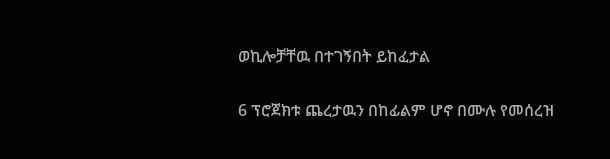ወኪሎቻቸዉ በተገኝበት ይከፈታል

6 ፕሮጀክቱ ጨረታዉን በከፊልም ሆኖ በሙሉ የመሰረዝ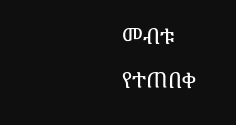መብቱ የተጠበቀ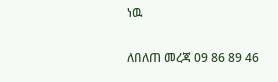ነዉ

ለበለጠ መረጃ 09 86 89 46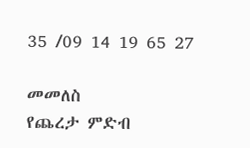35 /09 14 19 65 27

መመለስ
የጨረታ ምድብ